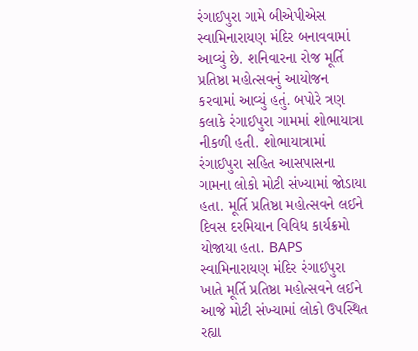રંગાઈપુરા ગામે બીએપીએસ સ્વામિનારાયણ મંદિર બનાવવામાં આવ્યું છે. શનિવારના રોજ મૂર્તિ પ્રતિષ્ઠા મહોત્સવનું આયોજન કરવામાં આવ્યું હતું. બપોરે ત્રણ કલાકે રંગાઈપુરા ગામમાં શોભાયાત્રા નીકળી હતી. શોભાયાત્રામાં રંગાઈપુરા સહિત આસપાસના ગામના લોકો મોટી સંખ્યામાં જોડાયા હતા. મૂર્તિ પ્રતિષ્ઠા મહોત્સવને લઈને દિવસ દરમિયાન વિવિધ કાર્યક્રમો યોજાયા હતા. BAPS સ્વામિનારાયણ મંદિર રંગાઈપુરા ખાતે મૂર્તિ પ્રતિષ્ઠા મહોત્સવને લઈને આજે મોટી સંખ્યામાં લોકો ઉપસ્થિત રહ્યા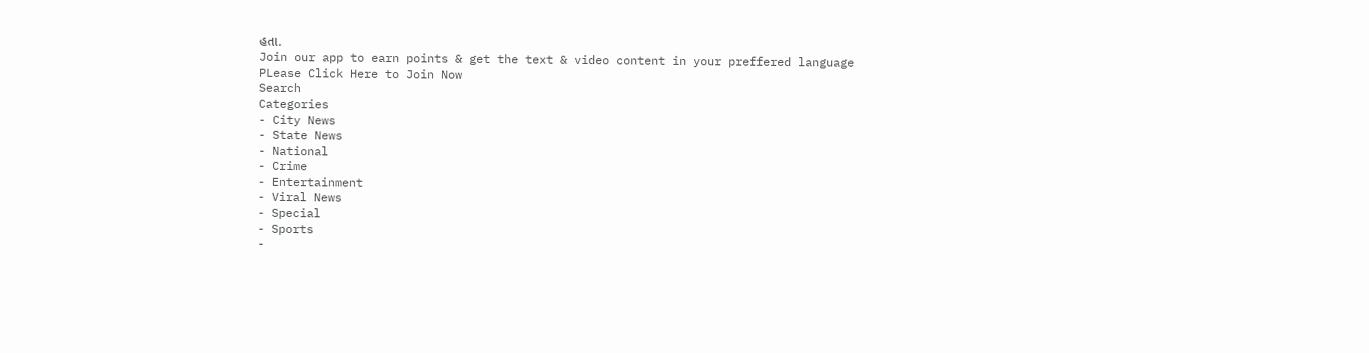હતા.
Join our app to earn points & get the text & video content in your preffered language
PLease Click Here to Join Now
Search
Categories
- City News
- State News
- National
- Crime
- Entertainment
- Viral News
- Special
- Sports
-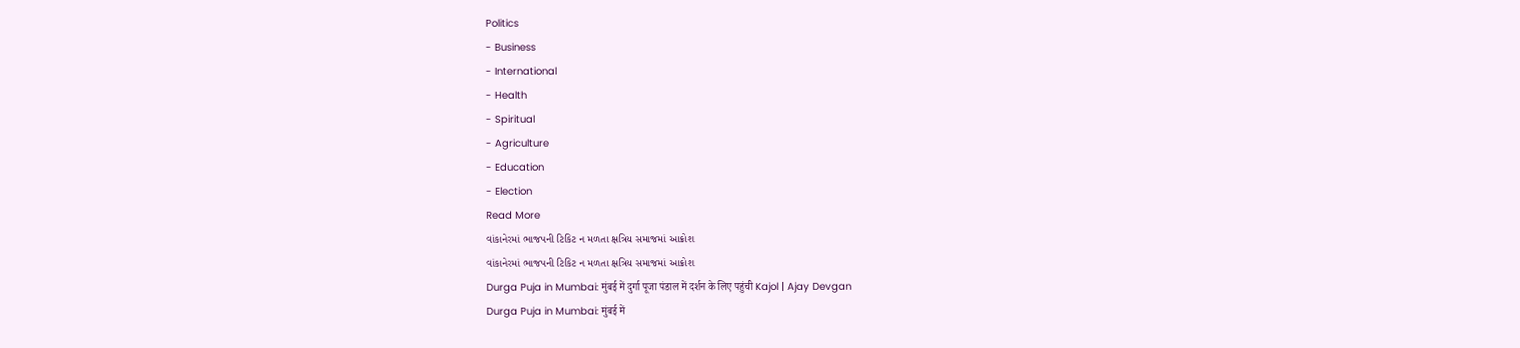Politics
- Business
- International
- Health
- Spiritual
- Agriculture
- Education
- Election
Read More
વાંકાનેરમાં ભાજપની ટિકિટ ન મળતા ક્ષત્રિય સમાજમાં આક્રોશ
વાંકાનેરમાં ભાજપની ટિકિટ ન મળતા ક્ષત્રિય સમાજમાં આક્રોશ
Durga Puja in Mumbai: मुंबई में दुर्गा पूजा पंडाल में दर्शन के लिए पहुंची Kajol | Ajay Devgan
Durga Puja in Mumbai: मुंबई में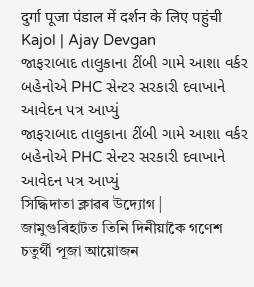दुर्गा पूजा पंडाल में दर्शन के लिए पहुंची Kajol | Ajay Devgan
જાફરાબાદ તાલુકાના ટીંબી ગામે આશા વર્કર બહેનોએ PHC સેન્ટર સરકારી દવાખાને આવેદન પત્ર આપ્યું
જાફરાબાદ તાલુકાના ટીંબી ગામે આશા વર્કર બહેનોએ PHC સેન્ટર સરકારી દવાખાને આવેદન પત્ર આપ્યું
সিদ্ধিদাতা ক্লাৱৰ উদ্যোগ | জামুগুৰিহাটত তিনি দিনীয়াকৈ গণেশ চতুৰ্থী পূজা আয়োজন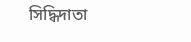সিদ্ধিদাতা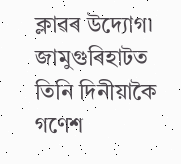ক্লাৱৰ উদ্যোগ৷ জামুগুৰিহাটত তিনি দিনীয়াকৈ গণেশ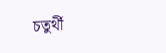চতুৰ্থী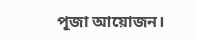পূজা আয়োজন।